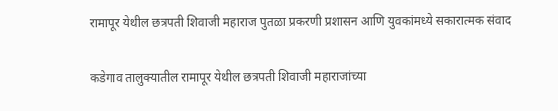रामापूर येथील छत्रपती शिवाजी महाराज पुतळा प्रकरणी प्रशासन आणि युवकांमध्ये सकारात्मक संवाद

कडेगाव तालुक्यातील रामापूर येथील छत्रपती शिवाजी महाराजांच्या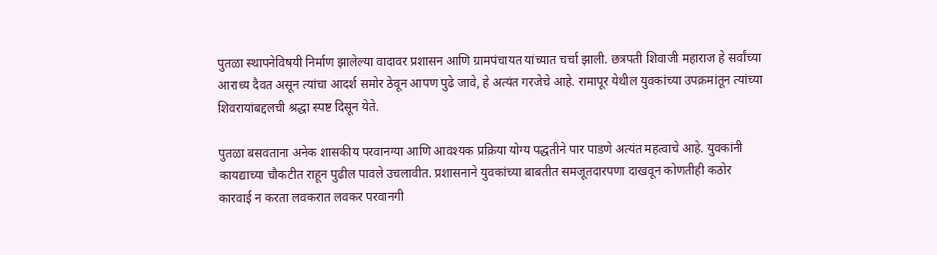पुतळा स्थापनेविषयी निर्माण झालेल्या वादावर प्रशासन आणि ग्रामपंचायत यांच्यात चर्चा झाली. छत्रपती शिवाजी महाराज हे सर्वांच्या आराध्य दैवत असून त्यांचा आदर्श समोर ठेवून आपण पुढे जावे, हे अत्यंत गरजेचे आहे. रामापूर येथील युवकांच्या उपक्रमांतून त्यांच्या शिवरायांबद्दलची श्रद्धा स्पष्ट दिसून येते.

पुतळा बसवताना अनेक शासकीय परवानग्या आणि आवश्यक प्रक्रिया योग्य पद्धतीने पार पाडणे अत्यंत महत्वाचे आहे. युवकांनी कायद्याच्या चौकटीत राहून पुढील पावले उचलावीत. प्रशासनाने युवकांच्या बाबतीत समजूतदारपणा दाखवून कोणतीही कठोर कारवाई न करता लवकरात लवकर परवानगी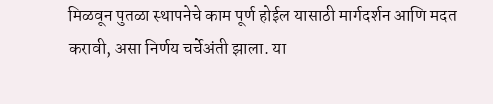मिळवून पुतळा स्थापनेचे काम पूर्ण होईल यासाठी मार्गदर्शन आणि मदत करावी, असा निर्णय चर्चेअंती झाला. या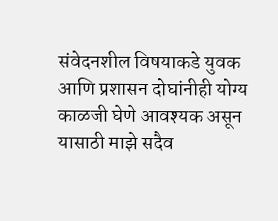संवेदनशील विषयाकडे युवक आणि प्रशासन दोघांनीही योग्य काळजी घेणे आवश्यक असून यासाठी माझे सदैव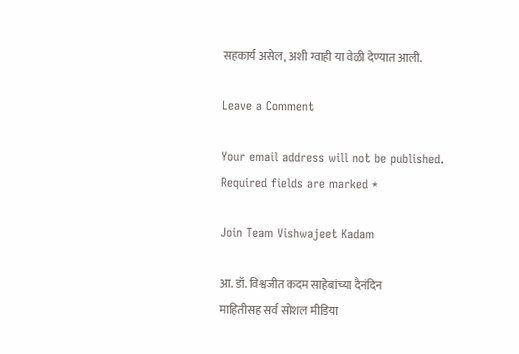सहकार्य असेल, अशी ग्वाही या वेळी देण्यात आली.

Leave a Comment

Your email address will not be published. Required fields are marked *

Join Team Vishwajeet Kadam

आ. डॉ. विश्वजीत कदम साहेबांच्या दैनंदिन
माहितीसह सर्व सोशल मीडिया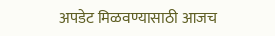अपडेट मिळवण्यासाठी आजच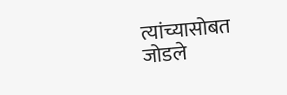त्यांच्यासोबत जोडले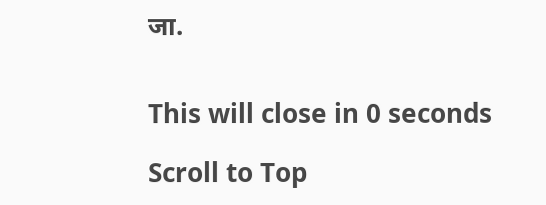जा.


This will close in 0 seconds

Scroll to Top